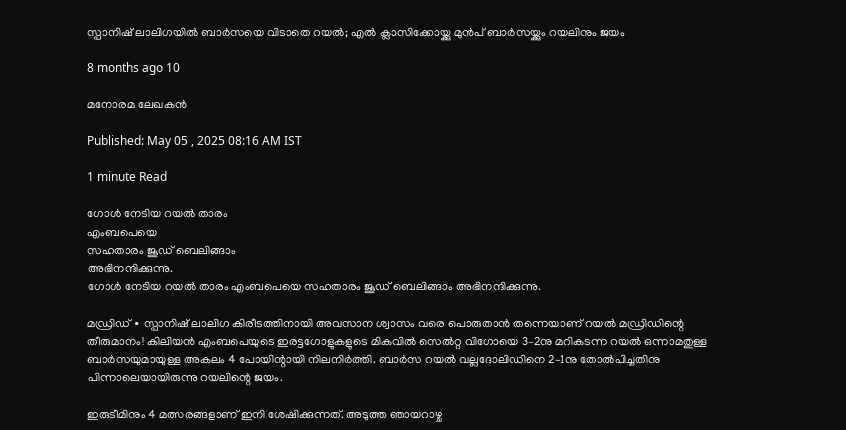സ്പാനിഷ് ലാലിഗയിൽ ബാർസയെ വിടാതെ റയൽ; എൽ ക്ലാസിക്കോയ്ക്കു മുൻപ് ബാർസയ്ക്കും റയലിനും ജയം

8 months ago 10

മനോരമ ലേഖകൻ

Published: May 05 , 2025 08:16 AM IST

1 minute Read

ഗോൾ നേടിയ റയൽ താരം
എംബപെയെ
സഹതാരം ജൂഡ് ബെലിങ്ങാം
അഭിനന്ദിക്കുന്നു.
ഗോൾ നേടിയ റയൽ താരം എംബപെയെ സഹതാരം ജൂഡ് ബെലിങ്ങാം അഭിനന്ദിക്കുന്നു.

മഡ്രിഡ് ∙ സ്പാനിഷ് ലാലിഗ കിരീടത്തിനായി അവസാന ശ്വാസം വരെ പൊരുതാൻ തന്നെയാണ് റയൽ മഡ്രിഡിന്റെ തീരുമാനം! കിലിയൻ എംബപെയുടെ ഇരട്ടഗോളുകളുടെ മികവിൽ സെൽറ്റ വിഗോയെ 3–2നു മറികടന്ന റയൽ ഒന്നാമതുള്ള ബാർസയുമായുള്ള അകലം 4 പോയിന്റായി നിലനിർത്തി. ബാർസ റയൽ വല്ലദോലിഡിനെ 2–1നു തോൽപിച്ചതിനു പിന്നാലെയായിരുന്നു റയലിന്റെ ജയം.

ഇരുടീമിനും 4 മത്സരങ്ങളാണ് ഇനി ശേഷിക്കുന്നത്. അടുത്ത ഞായറാഴ്ച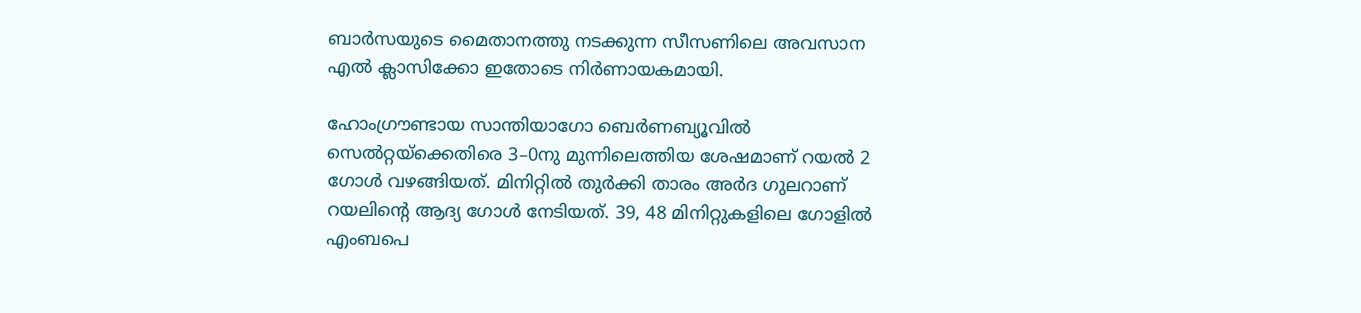ബാർസയുടെ മൈതാനത്തു നടക്കുന്ന സീസണിലെ അവസാന എൽ ക്ലാസിക്കോ ഇതോടെ നിർണായകമായി.

ഹോംഗ്രൗണ്ടായ സാന്തിയാഗോ ബെർണബ്യൂവിൽ സെൽറ്റയ്ക്കെതിരെ 3–0നു മുന്നിലെത്തിയ ശേഷമാണ് റയൽ 2 ഗോൾ വഴങ്ങിയത്. മിനിറ്റിൽ തുർക്കി താരം അർദ ഗുലറാണ് റയലിന്റെ ആദ്യ ഗോൾ നേടിയത്. 39, 48 മിനിറ്റുകളിലെ ഗോളിൽ എംബപെ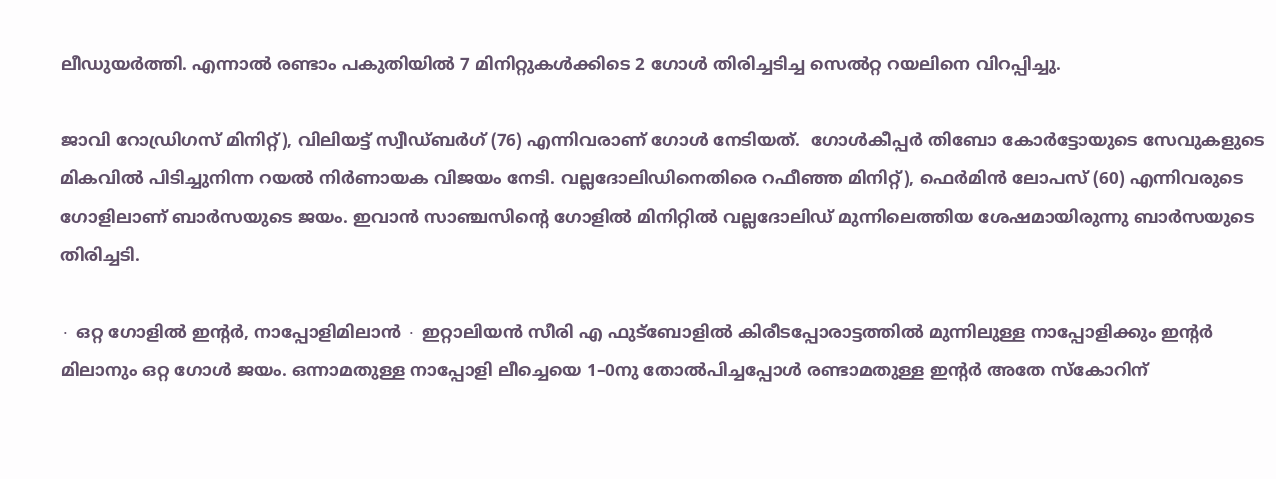ലീഡുയർത്തി. എന്നാൽ രണ്ടാം പകുതിയിൽ 7 മിനിറ്റുകൾക്കിടെ 2 ഗോൾ തിരിച്ചടിച്ച സെൽറ്റ റയലിനെ വിറപ്പിച്ചു.

ജാവി റോഡ്രിഗസ് മിനിറ്റ്), വിലിയട്ട് സ്വീഡ്ബർഗ് (76) എന്നിവരാണ് ഗോൾ നേടിയത്.  ഗോൾകീപ്പർ തിബോ കോർട്ടോയുടെ സേവുകളുടെ മികവിൽ പിടിച്ചുനിന്ന റയൽ നിർണായക വിജയം നേടി. വല്ലദോലിഡിനെതിരെ റഫീഞ്ഞ മിനിറ്റ്), ഫെർമിൻ ലോപസ് (60) എന്നിവരുടെ ഗോളിലാണ് ബാർസയുടെ ജയം. ഇവാൻ സാഞ്ചസിന്റെ ഗോളിൽ മിനിറ്റിൽ വല്ലദോലിഡ് മുന്നിലെത്തിയ ശേഷമായിരുന്നു ബാർസയുടെ തിരിച്ചടി.

∙ ഒറ്റ ഗോളിൽ ഇന്റർ, നാപ്പോളിമിലാൻ ∙ ഇറ്റാലിയൻ സീരി എ ഫുട്ബോളിൽ കിരീടപ്പോരാട്ടത്തിൽ മുന്നിലുള്ള നാപ്പോളിക്കും ഇന്റർ മിലാനും ഒറ്റ ഗോൾ ജയം. ഒന്നാമതുള്ള നാപ്പോളി ലീച്ചെയെ 1–0നു തോൽപിച്ചപ്പോൾ രണ്ടാമതുള്ള ഇന്റർ അതേ സ്കോറിന്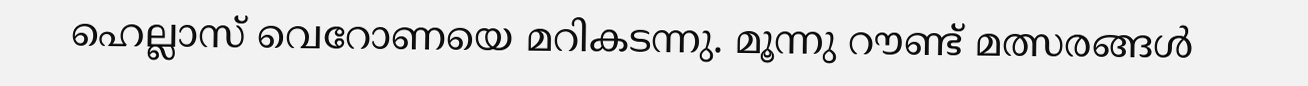ഹെല്ലാസ് വെറോണയെ മറികടന്നു. മൂന്നു റൗണ്ട് മത്സരങ്ങൾ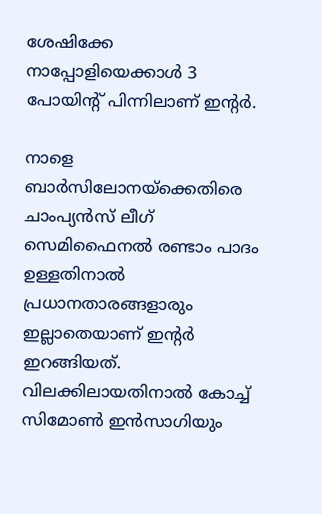ശേഷിക്കേ നാപ്പോളിയെക്കാൾ 3 പോയിന്റ് പിന്നിലാണ് ഇന്റർ.

നാളെ ബാർസിലോനയ്ക്കെതിരെ ചാംപ്യൻസ് ലീഗ് സെമിഫൈനൽ രണ്ടാം പാദം ഉള്ളതിനാൽ പ്രധാനതാരങ്ങളാരും ഇല്ലാതെയാണ് ഇന്റർ ഇറങ്ങിയത്. വിലക്കിലായതിനാൽ കോച്ച് സിമോൺ ഇൻസാഗിയും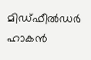മിഡ്ഫീൽഡർ ഹാകൻ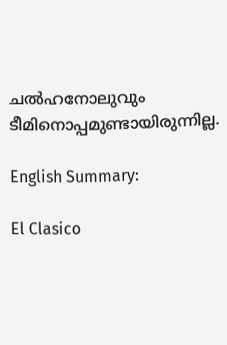ചൽഹനോലുവും ടീമിനൊപ്പമുണ്ടായിരുന്നില്ല.

English Summary:

El Clasico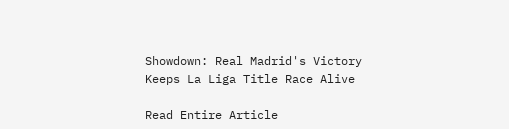Showdown: Real Madrid's Victory Keeps La Liga Title Race Alive

Read Entire Article